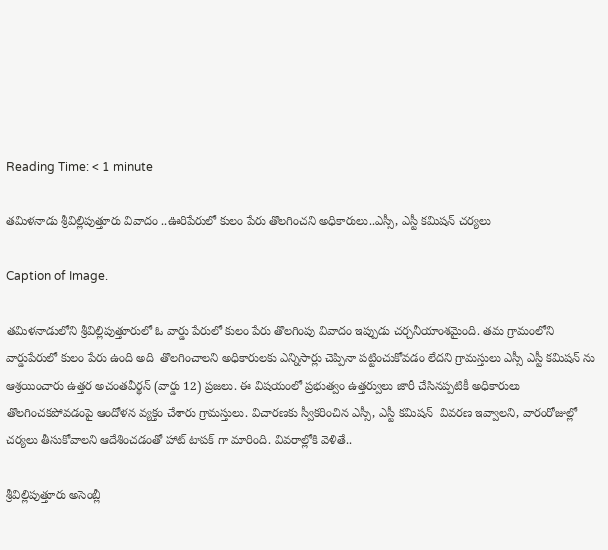Reading Time: < 1 minute

తమిళనాడు శ్రీవిల్లిపుత్తూరు వివాదం ..ఊరిపేరులో కులం పేరు తొలగించని అధికారులు..ఎస్సీ, ఎస్టీ కమిషన్ చర్యలు

Caption of Image.

తమిళనాడులోని శ్రీవిల్లిపుత్తూరులో ఓ వార్డు పేరులో కులం పేరు తొలగింపు వివాదం ఇప్పుడు చర్చనీయాంశమైంది. తమ గ్రామంలోని వార్డుపేరులో కులం పేరు ఉంది అది  తొలగించాలని అధికారులకు ఎన్నిసార్లు చెప్పినా పట్టించుకోవడం లేదని గ్రామస్తులు ఎస్సీ ఎస్టీ కమిషన్ ను ఆశ్రయించారు ఉత్తర అచంతవీర్థన్ (వార్డు 12) ప్రజలు. ఈ విషయంలో ప్రభుత్వం ఉత్తర్వులు జారీ చేసినప్పటికీ అధికారులు  తొలగించకపోవడంపై ఆందోళన వ్యక్తం చేశారు గ్రామస్తులు. విచారణకు స్వీకరించిన ఎస్సీ, ఎస్టీ కమిషన్  వివరణ ఇవ్వాలని, వారంరోజుల్లో చర్యలు తీసుకోవాలని ఆదేశించడంతో హాట్ టాపక్ గా మారింది. వివరాల్లోకి వెళితే..

శ్రీవిల్లిపుత్తూరు అసెంబ్లీ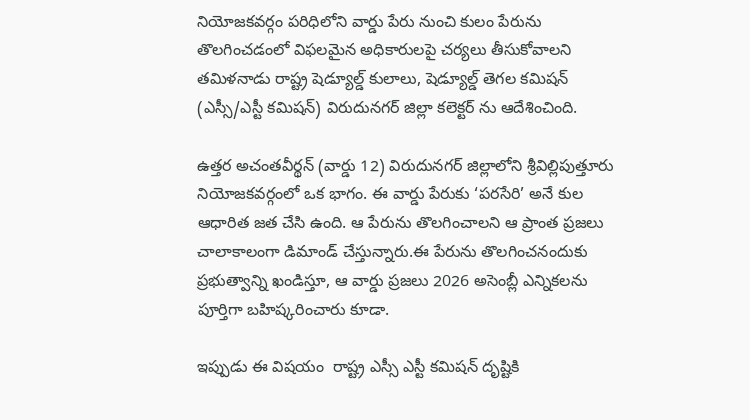నియోజకవర్గం పరిధిలోని వార్డు పేరు నుంచి కులం పేరును తొలగించడంలో విఫలమైన అధికారులపై చర్యలు తీసుకోవాలని తమిళనాడు రాష్ట్ర షెడ్యూల్డ్ కులాలు, షెడ్యూల్డ్ తెగల కమిషన్ (ఎస్సీ/ఎస్టీ కమిషన్) విరుదునగర్ జిల్లా కలెక్టర్ ను ఆదేశించింది.

ఉత్తర అచంతవీర్థన్ (వార్డు 12) విరుదునగర్ జిల్లాలోని శ్రీవిల్లిపుత్తూరు నియోజకవర్గంలో ఒక భాగం. ఈ వార్డు పేరుకు ‘పరసేరి’ అనే కుల ఆధారిత జత చేసి ఉంది. ఆ పేరును తొలగించాలని ఆ ప్రాంత ప్రజలు చాలాకాలంగా డిమాండ్ చేస్తున్నారు.ఈ పేరును తొలగించనందుకు ప్రభుత్వాన్ని ఖండిస్తూ, ఆ వార్డు ప్రజలు 2026 అసెంబ్లీ ఎన్నికలను పూర్తిగా బహిష్కరించారు కూడా.

ఇప్పుడు ఈ విషయం  రాష్ట్ర ఎస్సీ ఎస్టీ కమిషన్ దృష్టికి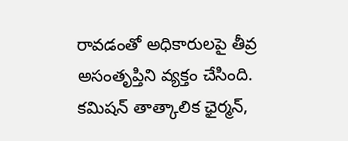రావడంతో అధికారులపై తీవ్ర అసంతృప్తిని వ్యక్తం చేసింది. కమిషన్ తాత్కాలిక ఛైర్మన్,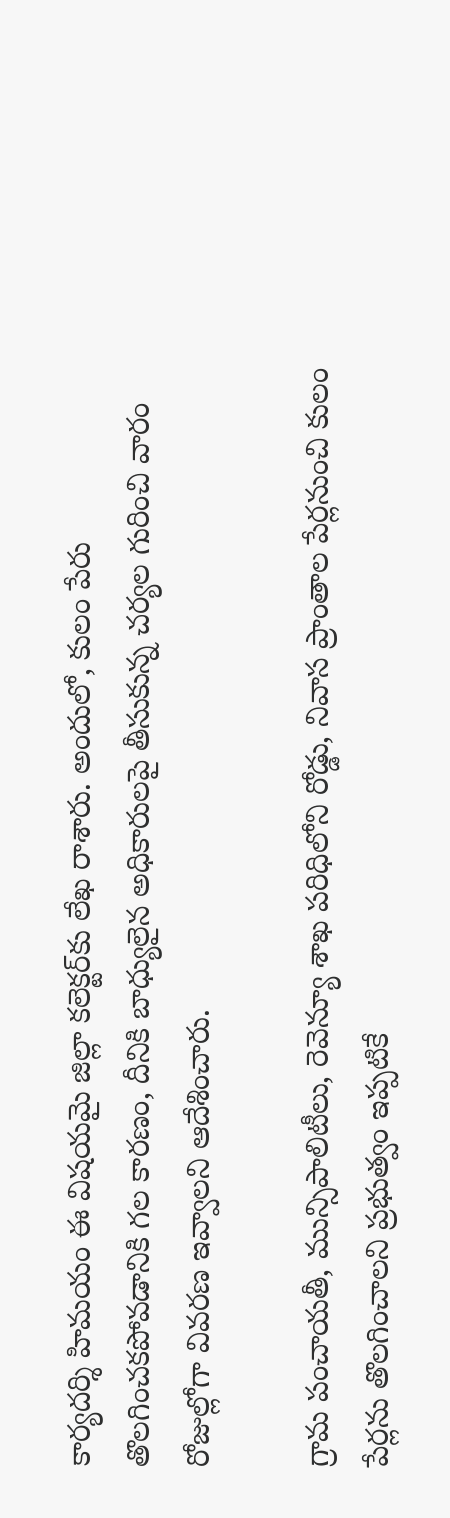కార్యదర్శి హిమయం ఈ విషయమై జిల్లా కలెక్టర్‌కు లేఖ రాశారు. అందులో, కులం పేరు తొలగించకపోవడానికి గల కారణం, దీనికి బాధ్యులైన అధికారులపై తీసుకున్న చర్యల గురించి వారం రోజుల్లోగా వివరణ ఇవ్వాలని ఆదేశించారు.

గ్రామ పంచాయతీ, మున్సిపాలిటీలు, రెవెన్యూ శాఖ పరిధిలోని రోడ్డు, నివాస ప్రాంతాల పేర్లనుంచి కులం పేర్లను తొలగించాలని ప్రభుత్వం ఇప్పటికే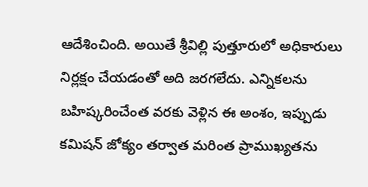ఆదేశించింది. అయితే శ్రీవిల్లి పుత్తూరులో అధికారులు నిర్లక్షం చేయడంతో అది జరగలేదు. ఎన్నికలను బహిష్కరించేంత వరకు వెళ్లిన ఈ అంశం, ఇప్పుడు కమిషన్ జోక్యం తర్వాత మరింత ప్రాముఖ్యతను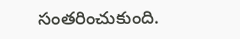సంతరించుకుంది.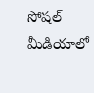సోషల్ మీడియాలో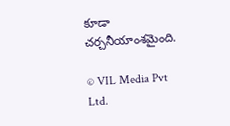కూడా చర్చనీయాంశమైంది.

© VIL Media Pvt Ltd.